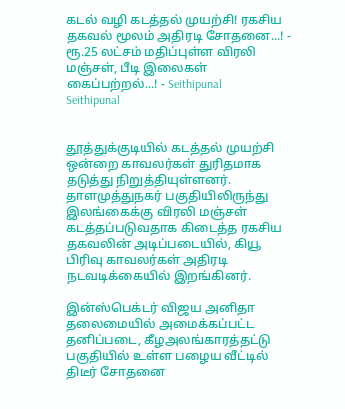கடல் வழி கடத்தல் முயற்சி! ரகசிய தகவல் மூலம் அதிரடி சோதனை...! - ரூ.25 லட்சம் மதிப்புள்ள விரலி மஞ்சள், பீடி இலைகள் கைப்பற்றல்...! - Seithipunal
Seithipunal


தூத்துக்குடியில் கடத்தல் முயற்சி ஒன்றை காவலர்கள் துரிதமாக தடுத்து நிறுத்தியுள்ளனர். தாளமுத்துநகர் பகுதியிலிருந்து இலங்கைக்கு விரலி மஞ்சள் கடத்தப்படுவதாக கிடைத்த ரகசிய தகவலின் அடிப்படையில், கியூ பிரிவு காவலர்கள் அதிரடி நடவடிக்கையில் இறங்கினர்.

இன்ஸ்பெக்டர் விஜய அனிதா தலைமையில் அமைக்கப்பட்ட தனிப்படை, கீழஅலங்காரத்தட்டு பகுதியில் உள்ள பழைய வீட்டில் திடீர் சோதனை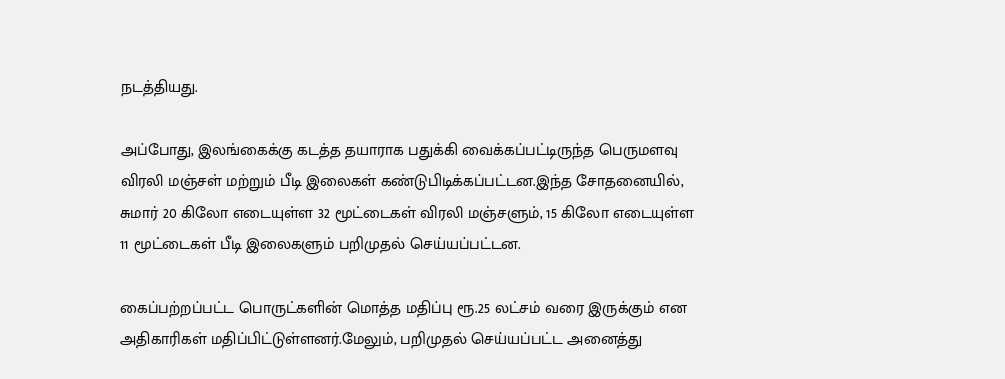நடத்தியது.

அப்போது, இலங்கைக்கு கடத்த தயாராக பதுக்கி வைக்கப்பட்டிருந்த பெருமளவு விரலி மஞ்சள் மற்றும் பீடி இலைகள் கண்டுபிடிக்கப்பட்டன.இந்த சோதனையில், சுமார் 20 கிலோ எடையுள்ள 32 மூட்டைகள் விரலி மஞ்சளும், 15 கிலோ எடையுள்ள 11 மூட்டைகள் பீடி இலைகளும் பறிமுதல் செய்யப்பட்டன.

கைப்பற்றப்பட்ட பொருட்களின் மொத்த மதிப்பு ரூ.25 லட்சம் வரை இருக்கும் என அதிகாரிகள் மதிப்பிட்டுள்ளனர்.மேலும், பறிமுதல் செய்யப்பட்ட அனைத்து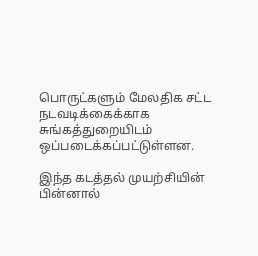பொருட்களும் மேலதிக சட்ட நடவடிக்கைக்காக சுங்கத்துறையிடம் ஒப்படைக்கப்பட்டுள்ளன.

இந்த கடத்தல் முயற்சியின் பின்னால்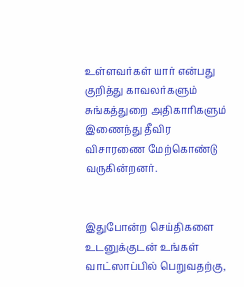உள்ளவர்கள் யார் என்பது குறித்து காவலர்களும் சுங்கத்துறை அதிகாரிகளும் இணைந்து தீவிர விசாரணை மேற்கொண்டு வருகின்றனர்.


இதுபோன்ற செய்திகளை உடனுக்குடன் உங்கள் வாட்ஸாப்பில் பெறுவதற்கு,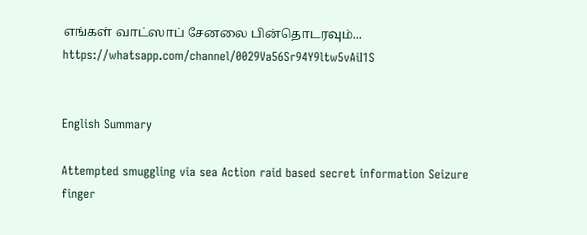எங்கள் வாட்ஸாப் சேனலை பின்தொடரவும்... https://whatsapp.com/channel/0029Va56Sr94Y9ltw5vAiI1S


English Summary

Attempted smuggling via sea Action raid based secret information Seizure finger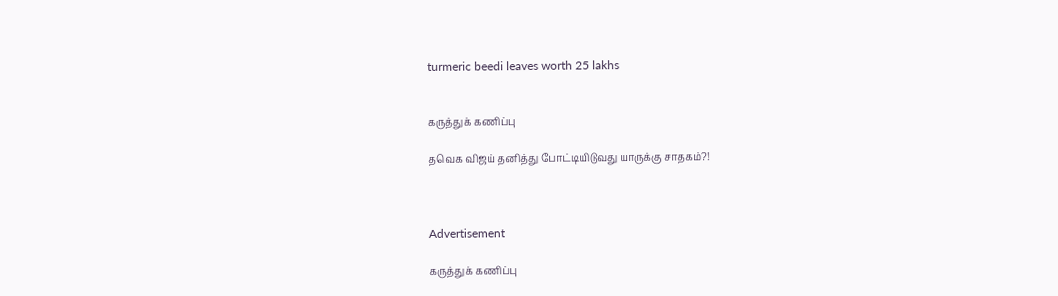turmeric beedi leaves worth 25 lakhs


கருத்துக் கணிப்பு

தவெக விஜய் தனித்து போட்டியிடுவது யாருக்கு சாதகம்?!



Advertisement

கருத்துக் கணிப்பு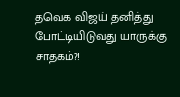தவெக விஜய் தனித்து போட்டியிடுவது யாருக்கு சாதகம்?!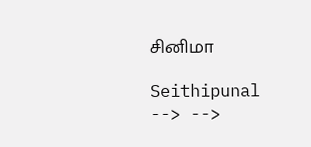சினிமா

Seithipunal
--> -->